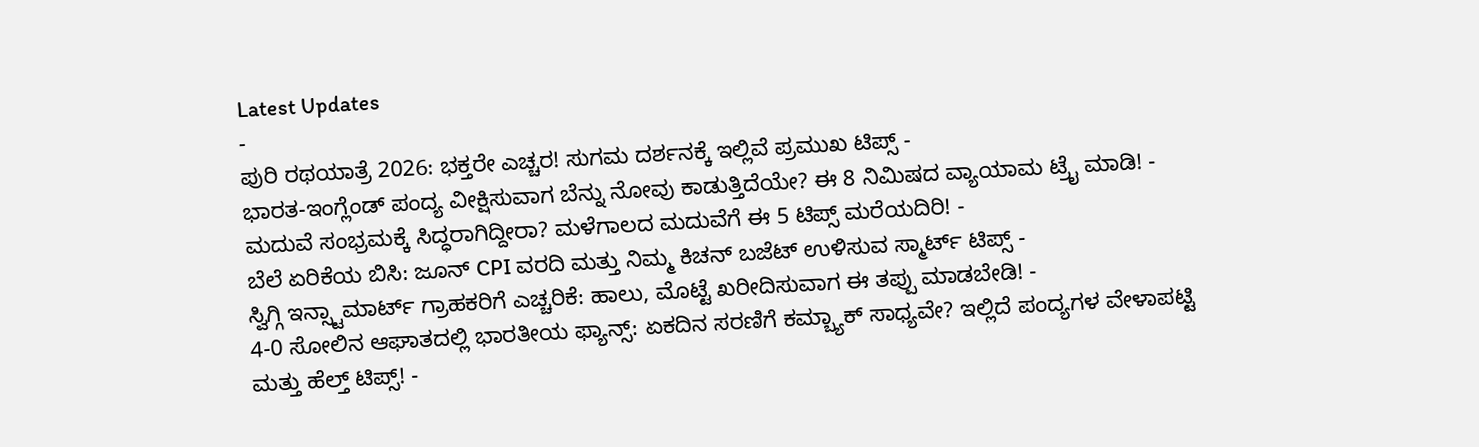Latest Updates
-
ಪುರಿ ರಥಯಾತ್ರೆ 2026: ಭಕ್ತರೇ ಎಚ್ಚರ! ಸುಗಮ ದರ್ಶನಕ್ಕೆ ಇಲ್ಲಿವೆ ಪ್ರಮುಖ ಟಿಪ್ಸ್ -
ಭಾರತ-ಇಂಗ್ಲೆಂಡ್ ಪಂದ್ಯ ವೀಕ್ಷಿಸುವಾಗ ಬೆನ್ನು ನೋವು ಕಾಡುತ್ತಿದೆಯೇ? ಈ 8 ನಿಮಿಷದ ವ್ಯಾಯಾಮ ಟ್ರೈ ಮಾಡಿ! -
ಮದುವೆ ಸಂಭ್ರಮಕ್ಕೆ ಸಿದ್ಧರಾಗಿದ್ದೀರಾ? ಮಳೆಗಾಲದ ಮದುವೆಗೆ ಈ 5 ಟಿಪ್ಸ್ ಮರೆಯದಿರಿ! -
ಬೆಲೆ ಏರಿಕೆಯ ಬಿಸಿ: ಜೂನ್ CPI ವರದಿ ಮತ್ತು ನಿಮ್ಮ ಕಿಚನ್ ಬಜೆಟ್ ಉಳಿಸುವ ಸ್ಮಾರ್ಟ್ ಟಿಪ್ಸ್ -
ಸ್ವಿಗ್ಗಿ ಇನ್ಸ್ಟಾಮಾರ್ಟ್ ಗ್ರಾಹಕರಿಗೆ ಎಚ್ಚರಿಕೆ: ಹಾಲು, ಮೊಟ್ಟೆ ಖರೀದಿಸುವಾಗ ಈ ತಪ್ಪು ಮಾಡಬೇಡಿ! -
4-0 ಸೋಲಿನ ಆಘಾತದಲ್ಲಿ ಭಾರತೀಯ ಫ್ಯಾನ್ಸ್: ಏಕದಿನ ಸರಣಿಗೆ ಕಮ್ಬ್ಯಾಕ್ ಸಾಧ್ಯವೇ? ಇಲ್ಲಿದೆ ಪಂದ್ಯಗಳ ವೇಳಾಪಟ್ಟಿ ಮತ್ತು ಹೆಲ್ತ್ ಟಿಪ್ಸ್! -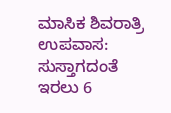ಮಾಸಿಕ ಶಿವರಾತ್ರಿ ಉಪವಾಸ: ಸುಸ್ತಾಗದಂತೆ ಇರಲು 6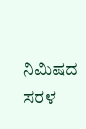ನಿಮಿಷದ ಸರಳ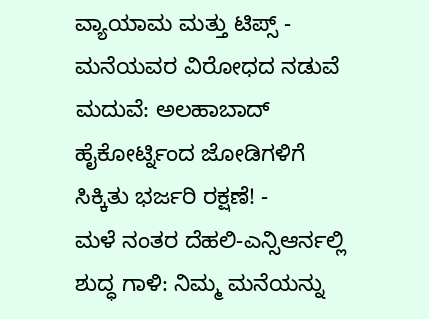ವ್ಯಾಯಾಮ ಮತ್ತು ಟಿಪ್ಸ್ -
ಮನೆಯವರ ವಿರೋಧದ ನಡುವೆ ಮದುವೆ: ಅಲಹಾಬಾದ್ ಹೈಕೋರ್ಟ್ನಿಂದ ಜೋಡಿಗಳಿಗೆ ಸಿಕ್ಕಿತು ಭರ್ಜರಿ ರಕ್ಷಣೆ! -
ಮಳೆ ನಂತರ ದೆಹಲಿ-ಎನ್ಸಿಆರ್ನಲ್ಲಿ ಶುದ್ಧ ಗಾಳಿ: ನಿಮ್ಮ ಮನೆಯನ್ನು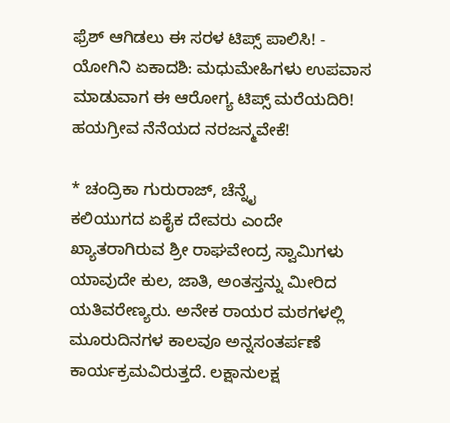ಫ್ರೆಶ್ ಆಗಿಡಲು ಈ ಸರಳ ಟಿಪ್ಸ್ ಪಾಲಿಸಿ! -
ಯೋಗಿನಿ ಏಕಾದಶಿ: ಮಧುಮೇಹಿಗಳು ಉಪವಾಸ ಮಾಡುವಾಗ ಈ ಆರೋಗ್ಯ ಟಿಪ್ಸ್ ಮರೆಯದಿರಿ!
ಹಯಗ್ರೀವ ನೆನೆಯದ ನರಜನ್ಮವೇಕೆ!

* ಚಂದ್ರಿಕಾ ಗುರುರಾಜ್, ಚೆನ್ನೈ
ಕಲಿಯುಗದ ಏಕೈಕ ದೇವರು ಎಂದೇ ಖ್ಯಾತರಾಗಿರುವ ಶ್ರೀ ರಾಘವೇಂದ್ರ ಸ್ವಾಮಿಗಳು ಯಾವುದೇ ಕುಲ, ಜಾತಿ, ಅಂತಸ್ತನ್ನು ಮೀರಿದ ಯತಿವರೇಣ್ಯರು. ಅನೇಕ ರಾಯರ ಮಠಗಳಲ್ಲಿ ಮೂರುದಿನಗಳ ಕಾಲವೂ ಅನ್ನಸಂತರ್ಪಣೆ ಕಾರ್ಯಕ್ರಮವಿರುತ್ತದೆ. ಲಕ್ಷಾನುಲಕ್ಷ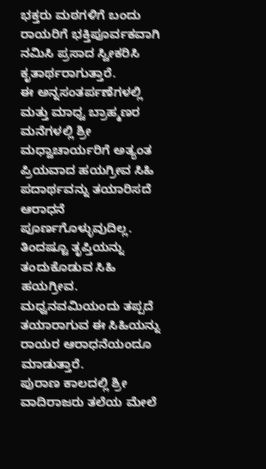ಭಕ್ತರು ಮಠಗಳಿಗೆ ಬಂದು ರಾಯರಿಗೆ ಭಕ್ತಿಪೂರ್ವಕವಾಗಿ ನಮಿಸಿ ಪ್ರಸಾದ ಸ್ವೀಕರಿಸಿ ಕೃತಾರ್ಥರಾಗುತ್ತಾರೆ.
ಈ ಅನ್ನಸಂತರ್ಪಣೆಗಳಲ್ಲಿ ಮತ್ತು ಮಾಧ್ವ ಬ್ರಾಹ್ಮಣರ ಮನೆಗಳಲ್ಲಿ ಶ್ರೀ ಮಧ್ವಾಚಾರ್ಯರಿಗೆ ಅತ್ಯಂತ ಪ್ರಿಯವಾದ ಹಯಗ್ರೀವ ಸಿಹಿ ಪದಾರ್ಥವನ್ನು ತಯಾರಿಸದೆ ಆರಾಧನೆ ಪೂರ್ಣಗೊಳ್ಳುವುದಿಲ್ಲ. ತಿಂದಷ್ಟೂ ತೃಪ್ತಿಯನ್ನು ತಂದುಕೊಡುವ ಸಿಹಿ ಹಯಗ್ರೀವ. ಮಧ್ವನವಮಿಯಂದು ತಪ್ಪದೆ ತಯಾರಾಗುವ ಈ ಸಿಹಿಯನ್ನು ರಾಯರ ಆರಾಧನೆಯಂದೂ ಮಾಡುತ್ತಾರೆ.
ಪುರಾಣ ಕಾಲದಲ್ಲಿ ಶ್ರೀ ವಾದಿರಾಜರು ತಲೆಯ ಮೇಲೆ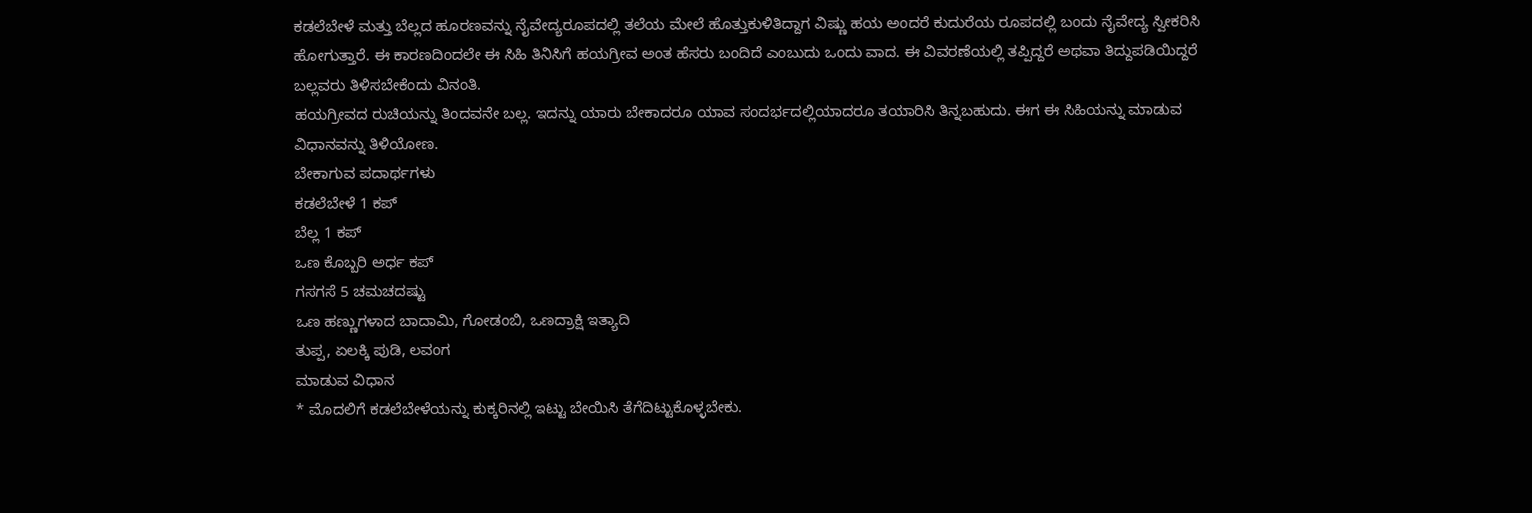ಕಡಲೆಬೇಳೆ ಮತ್ತು ಬೆಲ್ಲದ ಹೂರಣವನ್ನು ನೈವೇದ್ಯರೂಪದಲ್ಲಿ ತಲೆಯ ಮೇಲೆ ಹೊತ್ತುಕುಳಿತಿದ್ದಾಗ ವಿಷ್ಣು ಹಯ ಅಂದರೆ ಕುದುರೆಯ ರೂಪದಲ್ಲಿ ಬಂದು ನೈವೇದ್ಯ ಸ್ವೀಕರಿಸಿ ಹೋಗುತ್ತಾರೆ. ಈ ಕಾರಣದಿಂದಲೇ ಈ ಸಿಹಿ ತಿನಿಸಿಗೆ ಹಯಗ್ರೀವ ಅಂತ ಹೆಸರು ಬಂದಿದೆ ಎಂಬುದು ಒಂದು ವಾದ. ಈ ವಿವರಣೆಯಲ್ಲಿ ತಪ್ಪಿದ್ದರೆ ಅಥವಾ ತಿದ್ದುಪಡಿಯಿದ್ದರೆ ಬಲ್ಲವರು ತಿಳಿಸಬೇಕೆಂದು ವಿನಂತಿ.
ಹಯಗ್ರೀವದ ರುಚಿಯನ್ನು ತಿಂದವನೇ ಬಲ್ಲ. ಇದನ್ನು ಯಾರು ಬೇಕಾದರೂ ಯಾವ ಸಂದರ್ಭದಲ್ಲಿಯಾದರೂ ತಯಾರಿಸಿ ತಿನ್ನಬಹುದು. ಈಗ ಈ ಸಿಹಿಯನ್ನು ಮಾಡುವ ವಿಧಾನವನ್ನು ತಿಳಿಯೋಣ.
ಬೇಕಾಗುವ ಪದಾರ್ಥಗಳು
ಕಡಲೆಬೇಳೆ 1 ಕಪ್
ಬೆಲ್ಲ 1 ಕಪ್
ಒಣ ಕೊಬ್ಬರಿ ಅರ್ಧ ಕಪ್
ಗಸಗಸೆ 5 ಚಮಚದಷ್ಟು
ಒಣ ಹಣ್ಣುಗಳಾದ ಬಾದಾಮಿ, ಗೋಡಂಬಿ, ಒಣದ್ರಾಕ್ಷಿ ಇತ್ಯಾದಿ
ತುಪ್ಪ, ಏಲಕ್ಕಿ ಪುಡಿ, ಲವಂಗ
ಮಾಡುವ ವಿಧಾನ
* ಮೊದಲಿಗೆ ಕಡಲೆಬೇಳೆಯನ್ನು ಕುಕ್ಕರಿನಲ್ಲಿ ಇಟ್ಟು ಬೇಯಿಸಿ ತೆಗೆದಿಟ್ಟುಕೊಳ್ಳಬೇಕು.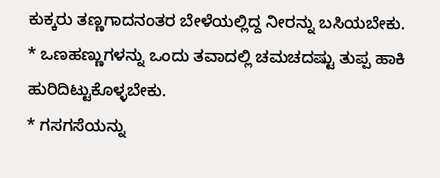ಕುಕ್ಕರು ತಣ್ಣಗಾದನಂತರ ಬೇಳೆಯಲ್ಲಿದ್ದ ನೀರನ್ನು ಬಸಿಯಬೇಕು.
* ಒಣಹಣ್ಣುಗಳನ್ನು ಒಂದು ತವಾದಲ್ಲಿ ಚಮಚದಷ್ಟು ತುಪ್ಪ ಹಾಕಿ ಹುರಿದಿಟ್ಟುಕೊಳ್ಳಬೇಕು.
* ಗಸಗಸೆಯನ್ನು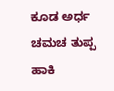ಕೂಡ ಅರ್ಧ ಚಮಚ ತುಪ್ಪ ಹಾಕಿ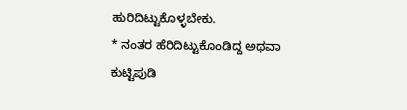ಹುರಿದಿಟ್ಟುಕೊಳ್ಳಬೇಕು.
* ನಂತರ ಹೆರಿದಿಟ್ಟುಕೊಂಡಿದ್ದ ಅಥವಾ ಕುಟ್ಟಿಪುಡಿ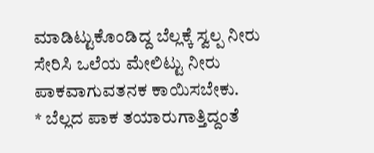ಮಾಡಿಟ್ಟುಕೊಂಡಿದ್ದ ಬೆಲ್ಲಕ್ಕೆ ಸ್ವಲ್ಪ ನೀರು ಸೇರಿಸಿ ಒಲೆಯ ಮೇಲಿಟ್ಟು ನೀರು ಪಾಕವಾಗುವತನಕ ಕಾಯಿಸಬೇಕು.
* ಬೆಲ್ಲದ ಪಾಕ ತಯಾರುಗಾತ್ತಿದ್ದಂತೆ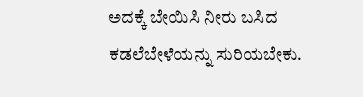ಅದಕ್ಕೆ ಬೇಯಿಸಿ ನೀರು ಬಸಿದ ಕಡಲೆಬೇಳೆಯನ್ನು ಸುರಿಯಬೇಕು.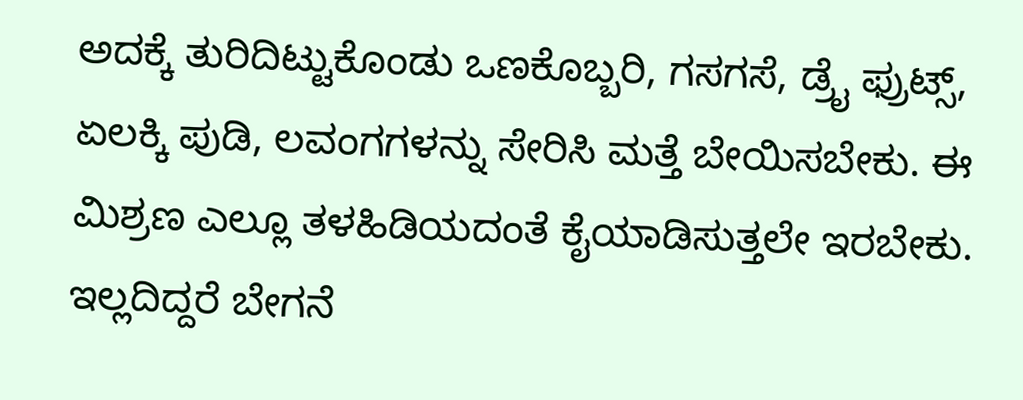ಅದಕ್ಕೆ ತುರಿದಿಟ್ಟುಕೊಂಡು ಒಣಕೊಬ್ಬರಿ, ಗಸಗಸೆ, ಡ್ರೈ ಫ್ರುಟ್ಸ್, ಏಲಕ್ಕಿ ಪುಡಿ, ಲವಂಗಗಳನ್ನು ಸೇರಿಸಿ ಮತ್ತೆ ಬೇಯಿಸಬೇಕು. ಈ ಮಿಶ್ರಣ ಎಲ್ಲೂ ತಳಹಿಡಿಯದಂತೆ ಕೈಯಾಡಿಸುತ್ತಲೇ ಇರಬೇಕು. ಇಲ್ಲದಿದ್ದರೆ ಬೇಗನೆ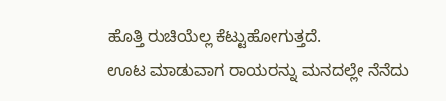ಹೊತ್ತಿ ರುಚಿಯೆಲ್ಲ ಕೆಟ್ಟುಹೋಗುತ್ತದೆ.
ಊಟ ಮಾಡುವಾಗ ರಾಯರನ್ನು ಮನದಲ್ಲೇ ನೆನೆದು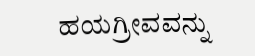ಹಯಗ್ರೀವವನ್ನು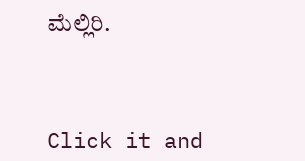ಮೆಲ್ಲಿರಿ.



Click it and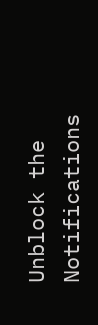Unblock the Notifications